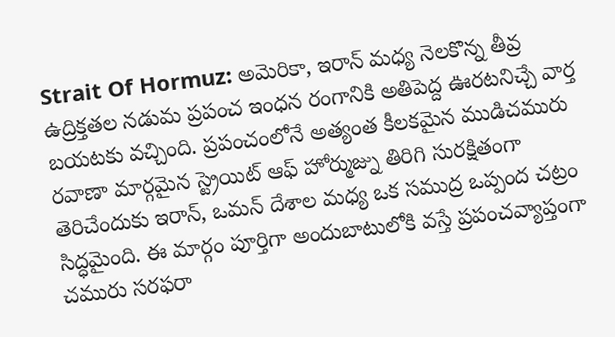Strait Of Hormuz: అమెరికా, ఇరాన్ మధ్య నెలకొన్న తీవ్ర ఉద్రిక్తతల నడుమ ప్రపంచ ఇంధన రంగానికి అతిపెద్ద ఊరటనిచ్చే వార్త బయటకు వచ్చింది. ప్రపంచంలోనే అత్యంత కీలకమైన ముడిచమురు రవాణా మార్గమైన స్ట్రెయిట్ ఆఫ్ హోర్ముజ్ను తిరిగి సురక్షితంగా తెరిచేందుకు ఇరాన్, ఒమన్ దేశాల మధ్య ఒక సముద్ర ఒప్పంద చట్రం సిద్ధమైంది. ఈ మార్గం పూర్తిగా అందుబాటులోకి వస్తే ప్రపంచవ్యాప్తంగా చమురు సరఫరా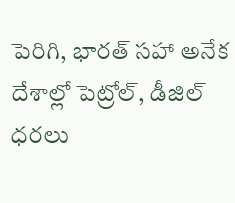పెరిగి, భారత్ సహా అనేక దేశాల్లో పెట్రోల్, డీజిల్ ధరలు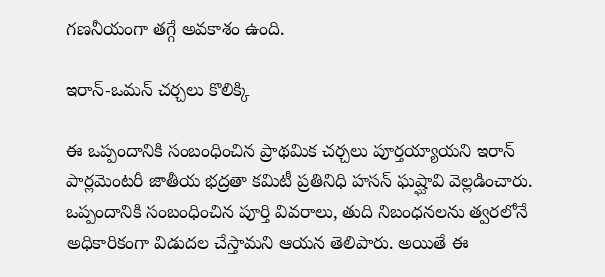గణనీయంగా తగ్గే అవకాశం ఉంది.

ఇరాన్-ఒమన్ చర్చలు కొలిక్కి

ఈ ఒప్పందానికి సంబంధించిన ప్రాథమిక చర్చలు పూర్తయ్యాయని ఇరాన్ పార్లమెంటరీ జాతీయ భద్రతా కమిటీ ప్రతినిధి హసన్ ఘష్ఘావి వెల్లడించారు. ఒప్పందానికి సంబంధించిన పూర్తి వివరాలు, తుది నిబంధనలను త్వరలోనే అధికారికంగా విడుదల చేస్తామని ఆయన తెలిపారు. అయితే ఈ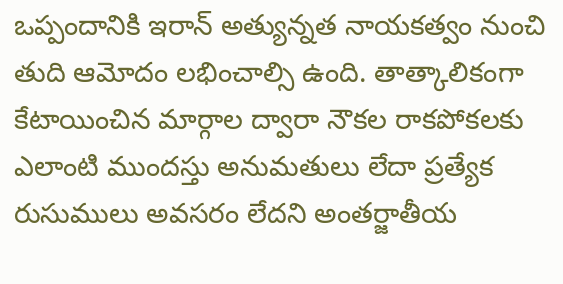ఒప్పందానికి ఇరాన్ అత్యున్నత నాయకత్వం నుంచి తుది ఆమోదం లభించాల్సి ఉంది. తాత్కాలికంగా కేటాయించిన మార్గాల ద్వారా నౌకల రాకపోకలకు ఎలాంటి ముందస్తు అనుమతులు లేదా ప్రత్యేక రుసుములు అవసరం లేదని అంతర్జాతీయ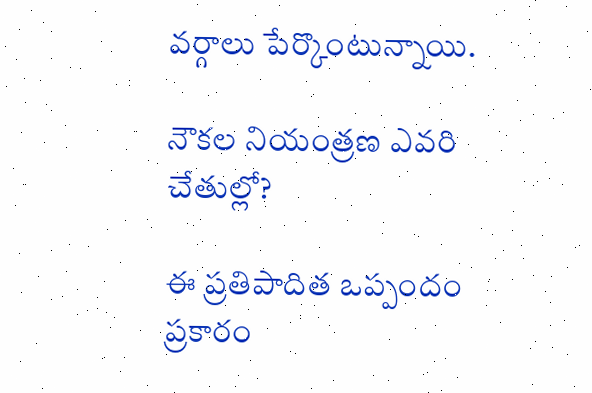వర్గాలు పేర్కొంటున్నాయి.

నౌకల నియంత్రణ ఎవరి చేతుల్లో?

ఈ ప్రతిపాదిత ఒప్పందం ప్రకారం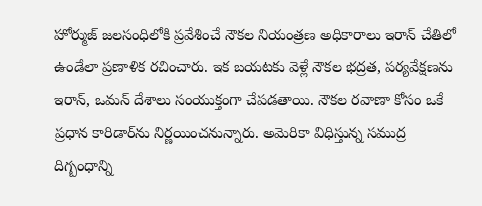హోర్ముజ్ జలసంధిలోకి ప్రవేశించే నౌకల నియంత్రణ అధికారాలు ఇరాన్ చేతిలో ఉండేలా ప్రణాళిక రచించారు. ఇక బయటకు వెళ్లే నౌకల భద్రత, పర్యవేక్షణను ఇరాన్, ఒమన్ దేశాలు సంయుక్తంగా చేపడతాయి. నౌకల రవాణా కోసం ఒకే ప్రధాన కారిడార్‌ను నిర్ణయించనున్నారు. అమెరికా విధిస్తున్న సముద్ర దిగ్బంధాన్ని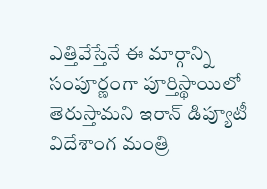ఎత్తివేస్తేనే ఈ మార్గాన్ని సంపూర్ణంగా పూర్తిస్థాయిలో తెరుస్తామని ఇరాన్ డిప్యూటీ విదేశాంగ మంత్రి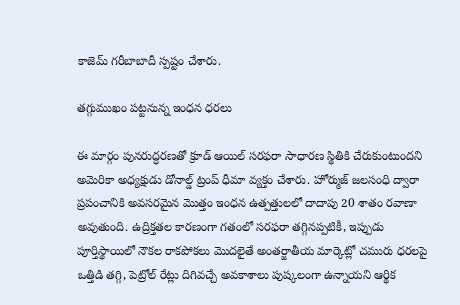కాజెమ్ గరీబాబాదీ స్పష్టం చేశారు.

తగ్గుముఖం పట్టనున్న ఇంధన ధరలు

ఈ మార్గం పునరుద్ధరణతో క్రూడ్ ఆయిల్ సరఫరా సాధారణ స్థితికి చేరుకుంటుందని అమెరికా అధ్యక్షుడు డోనాల్డ్ ట్రంప్ ధీమా వ్యక్తం చేశారు. హోర్ముజ్ జలసంధి ద్వారా ప్రపంచానికి అవసరమైన మొత్తం ఇంధన ఉత్పత్తులలో దాదాపు 20 శాతం రవాణా అవుతుంది. ఉద్రిక్తతల కారణంగా గతంలో సరఫరా తగ్గినప్పటికీ, ఇప్పుడు పూర్తిస్థాయిలో నౌకల రాకపోకలు మొదలైతే అంతర్జాతీయ మార్కెట్లో చమురు ధరలపై ఒత్తిడి తగ్గి, పెట్రోల్ రేట్లు దిగివచ్చే అవకాశాలు పుష్కలంగా ఉన్నాయని ఆర్థిక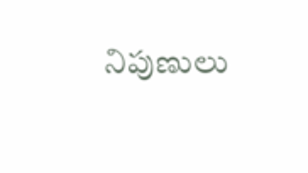నిపుణులు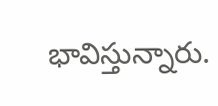భావిస్తున్నారు.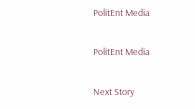PolitEnt Media

PolitEnt Media

Next Story